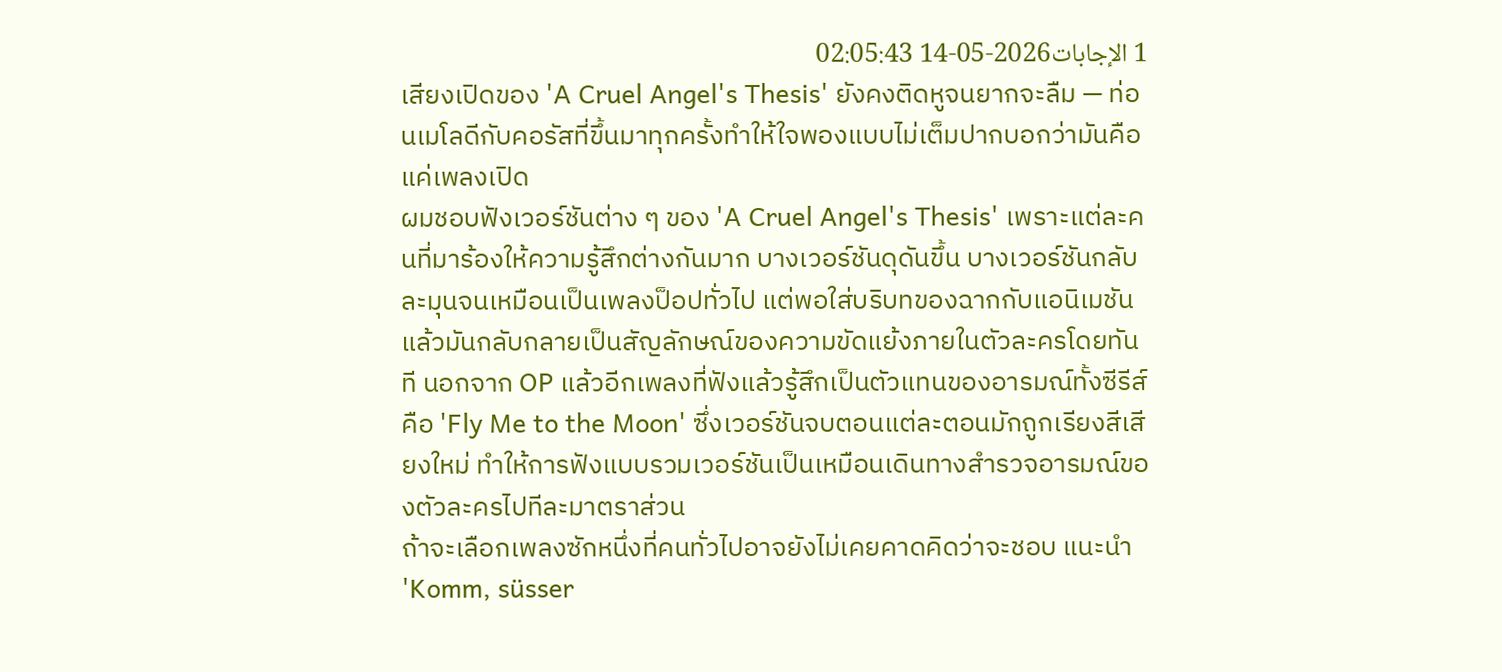1 الإجابات2026-05-14 02:05:43
เสียงเปิดของ 'A Cruel Angel's Thesis' ยังคงติดหูจนยากจะลืม — ท่อนเมโลดีกับคอรัสที่ขึ้นมาทุกครั้งทำให้ใจพองแบบไม่เต็มปากบอกว่ามันคือแค่เพลงเปิด
ผมชอบฟังเวอร์ชันต่าง ๆ ของ 'A Cruel Angel's Thesis' เพราะแต่ละคนที่มาร้องให้ความรู้สึกต่างกันมาก บางเวอร์ชันดุดันขึ้น บางเวอร์ชันกลับละมุนจนเหมือนเป็นเพลงป็อปทั่วไป แต่พอใส่บริบทของฉากกับแอนิเมชันแล้วมันกลับกลายเป็นสัญลักษณ์ของความขัดแย้งภายในตัวละครโดยทันที นอกจาก OP แล้วอีกเพลงที่ฟังแล้วรู้สึกเป็นตัวแทนของอารมณ์ทั้งซีรีส์คือ 'Fly Me to the Moon' ซึ่งเวอร์ชันจบตอนแต่ละตอนมักถูกเรียงสีเสียงใหม่ ทำให้การฟังแบบรวมเวอร์ชันเป็นเหมือนเดินทางสำรวจอารมณ์ของตัวละครไปทีละมาตราส่วน
ถ้าจะเลือกเพลงซักหนึ่งที่คนทั่วไปอาจยังไม่เคยคาดคิดว่าจะชอบ แนะนำ 'Komm, süsser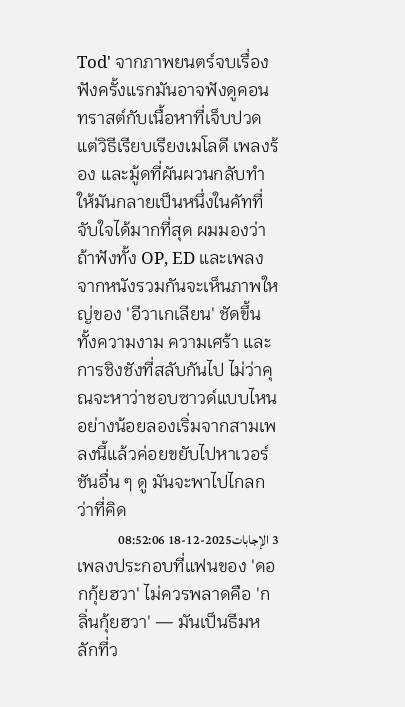Tod' จากภาพยนตร์จบเรื่อง ฟังครั้งแรกมันอาจฟังดูคอนทราสต์กับเนื้อหาที่เจ็บปวด แต่วิธีเรียบเรียงเมโลดี เพลงร้อง และมู้ดที่ผันผวนกลับทำให้มันกลายเป็นหนึ่งในคัทที่จับใจได้มากที่สุด ผมมองว่าถ้าฟังทั้ง OP, ED และเพลงจากหนังรวมกันจะเห็นภาพใหญ่ของ 'อีวาเกเลียน' ชัดขึ้น ทั้งความงาม ความเศร้า และการชิงชังที่สลับกันไป ไม่ว่าคุณจะหาว่าชอบซาวด์แบบไหน อย่างน้อยลองเริ่มจากสามเพลงนี้แล้วค่อยขยับไปหาเวอร์ชันอื่น ๆ ดู มันจะพาไปไกลกว่าที่คิด
3 الإجابات2025-12-18 08:52:06
เพลงประกอบที่แฟนของ 'ดอกกุ้ยฮวา' ไม่ควรพลาดคือ 'กลิ่นกุ้ยฮวา' — มันเป็นธีมหลักที่ว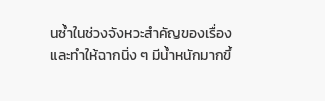นซ้ำในช่วงจังหวะสำคัญของเรื่องและทำให้ฉากนิ่ง ๆ มีน้ำหนักมากขึ้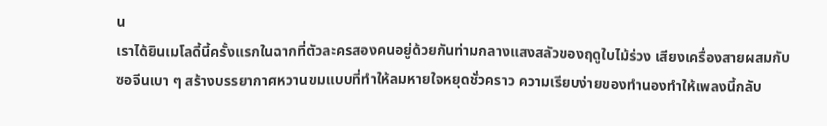น
เราได้ยินเมโลดี้นี้ครั้งแรกในฉากที่ตัวละครสองคนอยู่ด้วยกันท่ามกลางแสงสลัวของฤดูใบไม้ร่วง เสียงเครื่องสายผสมกับซอจีนเบา ๆ สร้างบรรยากาศหวานขมแบบที่ทำให้ลมหายใจหยุดชั่วคราว ความเรียบง่ายของทำนองทำให้เพลงนี้กลับ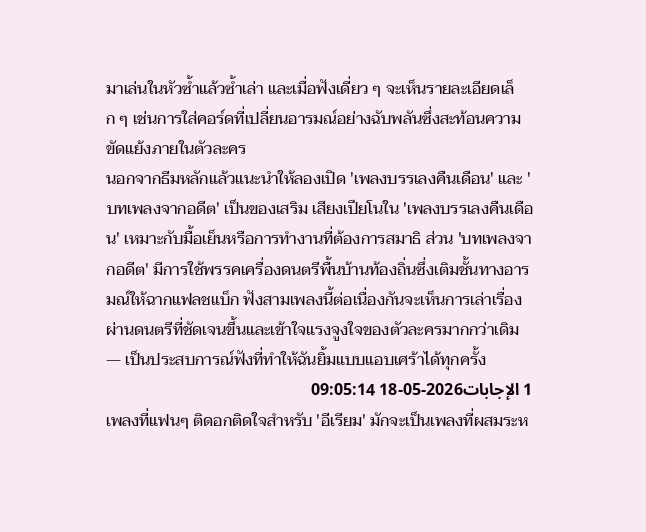มาเล่นในหัวซ้ำแล้วซ้ำเล่า และเมื่อฟังเดี่ยว ๆ จะเห็นรายละเอียดเล็ก ๆ เช่นการใส่คอร์ดที่เปลี่ยนอารมณ์อย่างฉับพลันซึ่งสะท้อนความขัดแย้งภายในตัวละคร
นอกจากธีมหลักแล้วแนะนำให้ลองเปิด 'เพลงบรรเลงคืนเดือน' และ 'บทเพลงจากอดีต' เป็นของเสริม เสียงเปียโนใน 'เพลงบรรเลงคืนเดือน' เหมาะกับมื้อเย็นหรือการทำงานที่ต้องการสมาธิ ส่วน 'บทเพลงจากอดีต' มีการใช้พรรคเครื่องดนตรีพื้นบ้านท้องถิ่นซึ่งเติมชั้นทางอารมณ์ให้ฉากแฟลชแบ็ก ฟังสามเพลงนี้ต่อเนื่องกันจะเห็นการเล่าเรื่องผ่านดนตรีที่ชัดเจนขึ้นและเข้าใจแรงจูงใจของตัวละครมากกว่าเดิม — เป็นประสบการณ์ฟังที่ทำให้ฉันยิ้มแบบแอบเศร้าได้ทุกครั้ง
1 الإجابات2026-05-18 09:05:14
เพลงที่แฟนๆ ติดอกติดใจสำหรับ 'อีเรียม' มักจะเป็นเพลงที่ผสมระห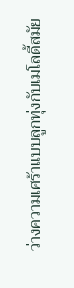ว่างความเศร้าแบบลูกทุ่งกับเมโลดี้สมัย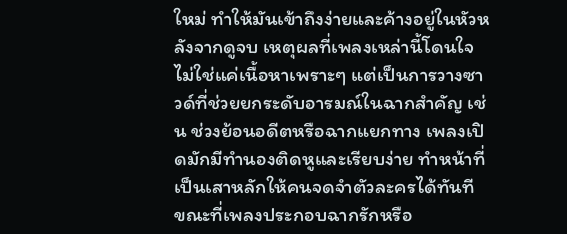ใหม่ ทำให้มันเข้าถึงง่ายและค้างอยู่ในหัวหลังจากดูจบ เหตุผลที่เพลงเหล่านี้โดนใจไม่ใช่แค่เนื้อหาเพราะๆ แต่เป็นการวางซาวด์ที่ช่วยยกระดับอารมณ์ในฉากสำคัญ เช่น ช่วงย้อนอดีตหรือฉากแยกทาง เพลงเปิดมักมีทำนองติดหูและเรียบง่าย ทำหน้าที่เป็นเสาหลักให้คนจดจำตัวละครได้ทันที ขณะที่เพลงประกอบฉากรักหรือ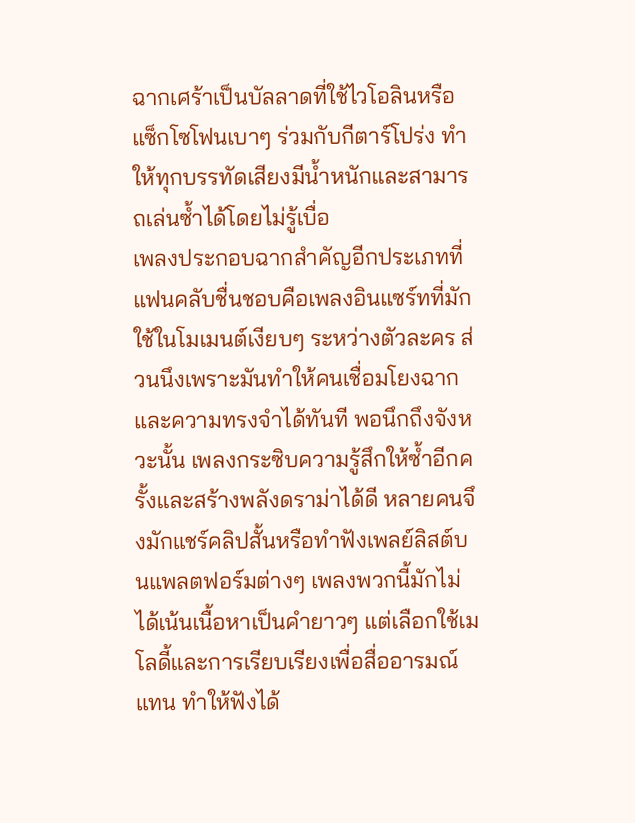ฉากเศร้าเป็นบัลลาดที่ใช้ไวโอลินหรือแซ็กโซโฟนเบาๆ ร่วมกับกีตาร์โปร่ง ทำให้ทุกบรรทัดเสียงมีน้ำหนักและสามารถเล่นซ้ำได้โดยไม่รู้เบื่อ
เพลงประกอบฉากสำคัญอีกประเภทที่แฟนคลับชื่นชอบคือเพลงอินแซร์ทที่มักใช้ในโมเมนต์เงียบๆ ระหว่างตัวละคร ส่วนนึงเพราะมันทำให้คนเชื่อมโยงฉากและความทรงจำได้ทันที พอนึกถึงจังหวะนั้น เพลงกระซิบความรู้สึกให้ซ้ำอีกครั้งและสร้างพลังดราม่าได้ดี หลายคนจึงมักแชร์คลิปสั้นหรือทำฟังเพลย์ลิสต์บนแพลตฟอร์มต่างๆ เพลงพวกนี้มักไม่ได้เน้นเนื้อหาเป็นคำยาวๆ แต่เลือกใช้เมโลดี้และการเรียบเรียงเพื่อสื่ออารมณ์แทน ทำให้ฟังได้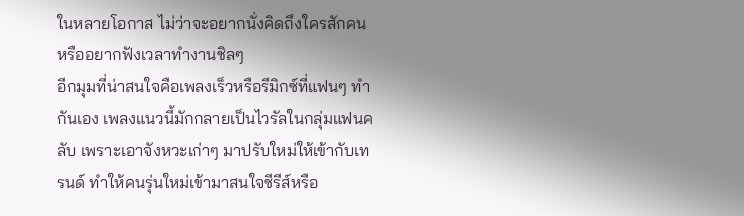ในหลายโอกาส ไม่ว่าจะอยากนั่งคิดถึงใครสักคนหรืออยากฟังเวลาทำงานชิลๆ
อีกมุมที่น่าสนใจคือเพลงเร็วหรือรีมิกซ์ที่แฟนๆ ทำกันเอง เพลงแนวนี้มักกลายเป็นไวรัลในกลุ่มแฟนคลับ เพราะเอาจังหวะเก่าๆ มาปรับใหม่ให้เข้ากับเทรนด์ ทำให้คนรุ่นใหม่เข้ามาสนใจซีรีส์หรือ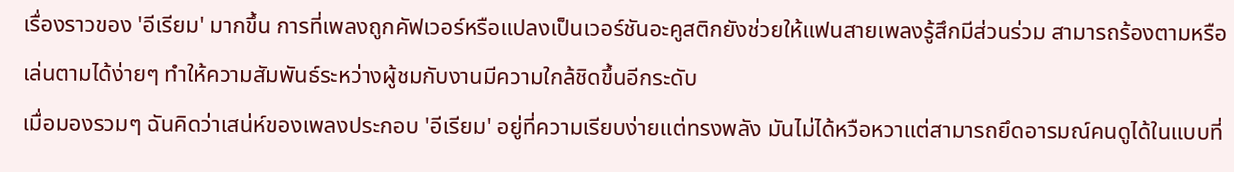เรื่องราวของ 'อีเรียม' มากขึ้น การที่เพลงถูกคัฟเวอร์หรือแปลงเป็นเวอร์ชันอะคูสติกยังช่วยให้แฟนสายเพลงรู้สึกมีส่วนร่วม สามารถร้องตามหรือเล่นตามได้ง่ายๆ ทำให้ความสัมพันธ์ระหว่างผู้ชมกับงานมีความใกล้ชิดขึ้นอีกระดับ
เมื่อมองรวมๆ ฉันคิดว่าเสน่ห์ของเพลงประกอบ 'อีเรียม' อยู่ที่ความเรียบง่ายแต่ทรงพลัง มันไม่ได้หวือหวาแต่สามารถยึดอารมณ์คนดูได้ในแบบที่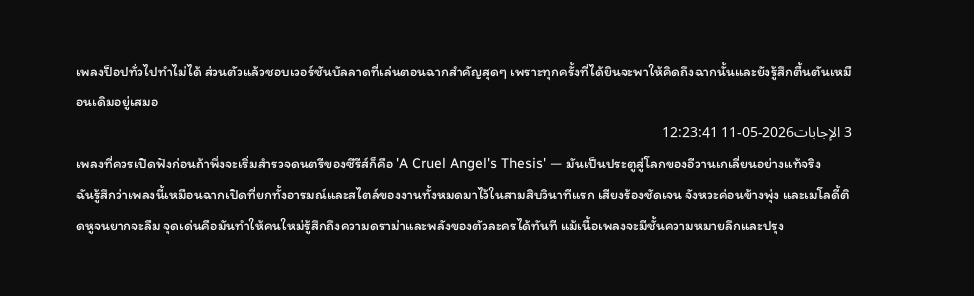เพลงป็อปทั่วไปทำไม่ได้ ส่วนตัวแล้วชอบเวอร์ชันบัลลาดที่เล่นตอนฉากสำคัญสุดๆ เพราะทุกครั้งที่ได้ยินจะพาให้คิดถึงฉากนั้นและยังรู้สึกตื้นตันเหมือนเดิมอยู่เสมอ
3 الإجابات2026-05-11 12:23:41
เพลงที่ควรเปิดฟังก่อนถ้าพึ่งจะเริ่มสำรวจดนตรีของซีรีส์ก็คือ 'A Cruel Angel's Thesis' — มันเป็นประตูสู่โลกของอีวานเกเลี่ยนอย่างแท้จริง
ฉันรู้สึกว่าเพลงนี้เหมือนฉากเปิดที่ยกทั้งอารมณ์และสไตล์ของงานทั้งหมดมาไว้ในสามสิบวินาทีแรก เสียงร้องชัดเจน จังหวะค่อนข้างพุ่ง และเมโลดี้ติดหูจนยากจะลืม จุดเด่นคือมันทำให้คนใหม่รู้สึกถึงความดราม่าและพลังของตัวละครได้ทันที แม้เนื้อเพลงจะมีชั้นความหมายลึกและปรุง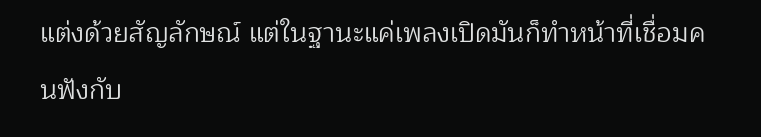แต่งด้วยสัญลักษณ์ แต่ในฐานะแค่เพลงเปิดมันก็ทำหน้าที่เชื่อมคนฟังกับ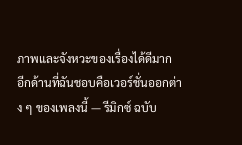ภาพและจังหวะของเรื่องได้ดีมาก
อีกด้านที่ฉันชอบคือเวอร์ชั่นออกต่าง ๆ ของเพลงนี้ — รีมิกซ์ ฉบับ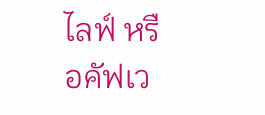ไลฟ์ หรือคัฟเว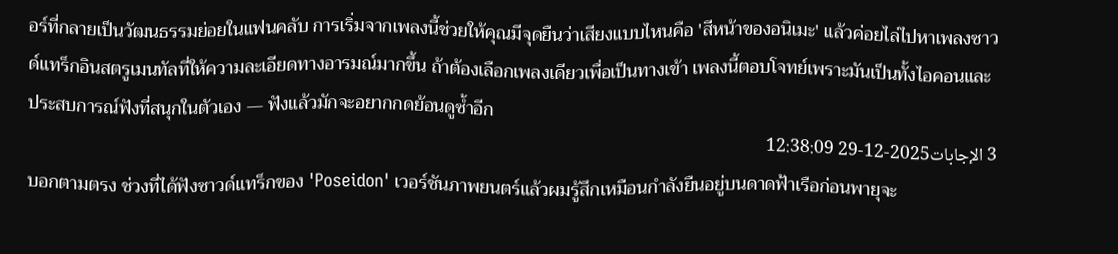อร์ที่กลายเป็นวัฒนธรรมย่อยในแฟนคลับ การเริ่มจากเพลงนี้ช่วยให้คุณมีจุดยืนว่าเสียงแบบไหนคือ 'สีหน้าของอนิเมะ' แล้วค่อยไล่ไปหาเพลงซาวด์แทร็กอินสตรูเมนทัลที่ให้ความละเอียดทางอารมณ์มากขึ้น ถ้าต้องเลือกเพลงเดียวเพื่อเป็นทางเข้า เพลงนี้ตอบโจทย์เพราะมันเป็นทั้งไอคอนและประสบการณ์ฟังที่สนุกในตัวเอง — ฟังแล้วมักจะอยากกดย้อนดูซ้ำอีก
3 الإجابات2025-12-29 12:38:09
บอกตามตรง ช่วงที่ได้ฟังซาวด์แทร็กของ 'Poseidon' เวอร์ชันภาพยนตร์แล้วผมรู้สึกเหมือนกำลังยืนอยู่บนดาดฟ้าเรือก่อนพายุจะ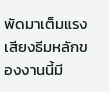พัดมาเต็มแรง เสียงธีมหลักของงานนี้มี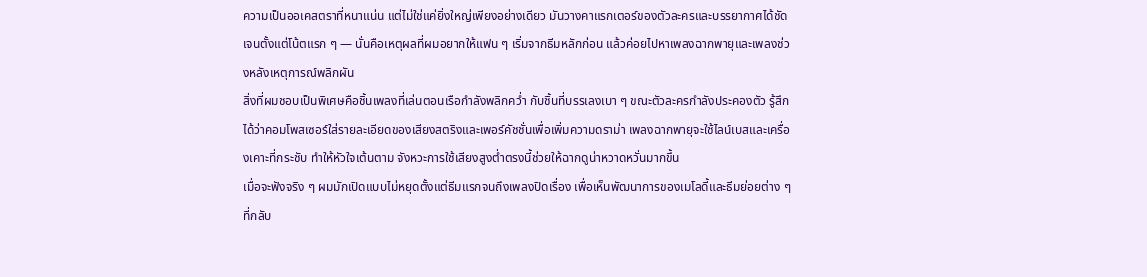ความเป็นออเคสตราที่หนาแน่น แต่ไม่ใช่แค่ยิ่งใหญ่เพียงอย่างเดียว มันวางคาแรกเตอร์ของตัวละครและบรรยากาศได้ชัดเจนตั้งแต่โน้ตแรก ๆ — นั่นคือเหตุผลที่ผมอยากให้แฟน ๆ เริ่มจากธีมหลักก่อน แล้วค่อยไปหาเพลงฉากพายุและเพลงช่วงหลังเหตุการณ์พลิกผัน
สิ่งที่ผมชอบเป็นพิเศษคือชิ้นเพลงที่เล่นตอนเรือกำลังพลิกคว่ำ กับชิ้นที่บรรเลงเบา ๆ ขณะตัวละครกำลังประคองตัว รู้สึกได้ว่าคอมโพสเซอร์ใส่รายละเอียดของเสียงสตริงและเพอร์คัชชั่นเพื่อเพิ่มความดราม่า เพลงฉากพายุจะใช้ไลน์เบสและเครื่องเคาะที่กระชับ ทำให้หัวใจเต้นตาม จังหวะการใช้เสียงสูงต่ำตรงนี้ช่วยให้ฉากดูน่าหวาดหวั่นมากขึ้น
เมื่อจะฟังจริง ๆ ผมมักเปิดแบบไม่หยุดตั้งแต่ธีมแรกจนถึงเพลงปิดเรื่อง เพื่อเห็นพัฒนาการของเมโลดี้และธีมย่อยต่าง ๆ ที่กลับ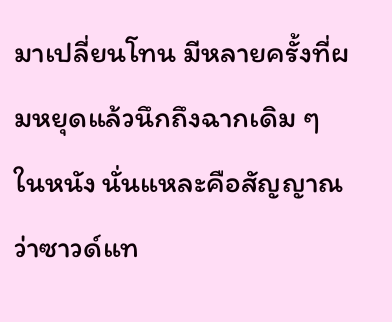มาเปลี่ยนโทน มีหลายครั้งที่ผมหยุดแล้วนึกถึงฉากเดิม ๆ ในหนัง นั่นแหละคือสัญญาณว่าซาวด์แท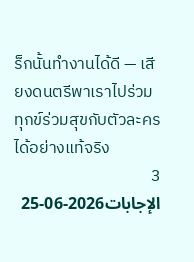ร็กนั้นทำงานได้ดี — เสียงดนตรีพาเราไปร่วมทุกข์ร่วมสุขกับตัวละครได้อย่างแท้จริง
3 الإجابات2026-06-25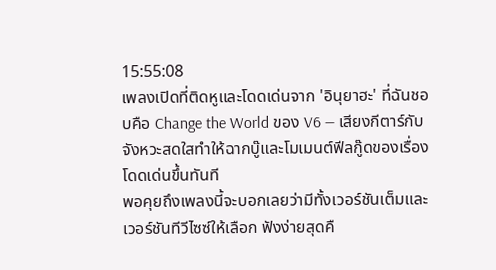15:55:08
เพลงเปิดที่ติดหูและโดดเด่นจาก 'อินุยาฮะ' ที่ฉันชอบคือ Change the World ของ V6 — เสียงกีตาร์กับจังหวะสดใสทำให้ฉากบู๊และโมเมนต์ฟีลกู๊ดของเรื่องโดดเด่นขึ้นทันที
พอคุยถึงเพลงนี้จะบอกเลยว่ามีทั้งเวอร์ชันเต็มและเวอร์ชันทีวีไซซ์ให้เลือก ฟังง่ายสุดคื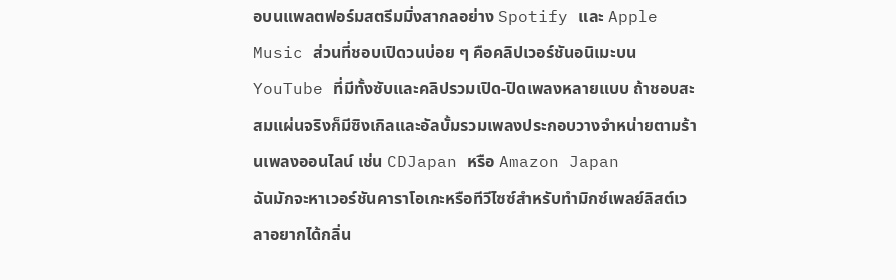อบนแพลตฟอร์มสตรีมมิ่งสากลอย่าง Spotify และ Apple Music ส่วนที่ชอบเปิดวนบ่อย ๆ คือคลิปเวอร์ชันอนิเมะบน YouTube ที่มีทั้งซับและคลิปรวมเปิด-ปิดเพลงหลายแบบ ถ้าชอบสะสมแผ่นจริงก็มีซิงเกิลและอัลบั้มรวมเพลงประกอบวางจำหน่ายตามร้านเพลงออนไลน์ เช่น CDJapan หรือ Amazon Japan
ฉันมักจะหาเวอร์ชันคาราโอเกะหรือทีวีไซซ์สำหรับทำมิกซ์เพลย์ลิสต์เวลาอยากได้กลิ่น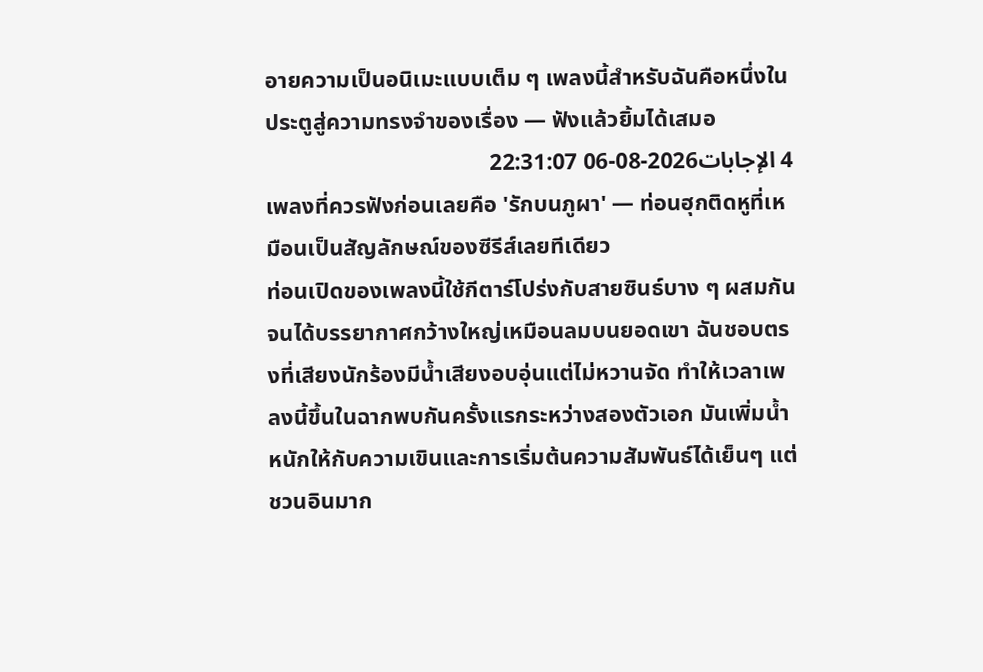อายความเป็นอนิเมะแบบเต็ม ๆ เพลงนี้สำหรับฉันคือหนึ่งในประตูสู่ความทรงจำของเรื่อง — ฟังแล้วยิ้มได้เสมอ
4 الإجابات2026-08-06 22:31:07
เพลงที่ควรฟังก่อนเลยคือ 'รักบนภูผา' — ท่อนฮุกติดหูที่เหมือนเป็นสัญลักษณ์ของซีรีส์เลยทีเดียว
ท่อนเปิดของเพลงนี้ใช้กีตาร์โปร่งกับสายซินธ์บาง ๆ ผสมกันจนได้บรรยากาศกว้างใหญ่เหมือนลมบนยอดเขา ฉันชอบตรงที่เสียงนักร้องมีน้ำเสียงอบอุ่นแต่ไม่หวานจัด ทำให้เวลาเพลงนี้ขึ้นในฉากพบกันครั้งแรกระหว่างสองตัวเอก มันเพิ่มน้ำหนักให้กับความเขินและการเริ่มต้นความสัมพันธ์ได้เย็นๆ แต่ชวนอินมาก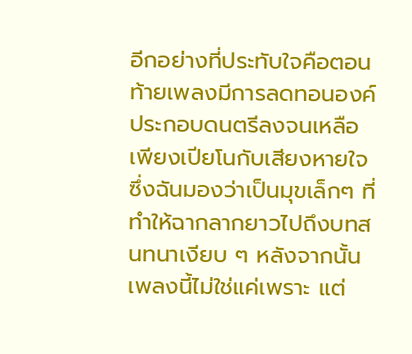อีกอย่างที่ประทับใจคือตอนท้ายเพลงมีการลดทอนองค์ประกอบดนตรีลงจนเหลือเพียงเปียโนกับเสียงหายใจ ซึ่งฉันมองว่าเป็นมุขเล็กๆ ที่ทำให้ฉากลากยาวไปถึงบทสนทนาเงียบ ๆ หลังจากนั้น เพลงนี้ไม่ใช่แค่เพราะ แต่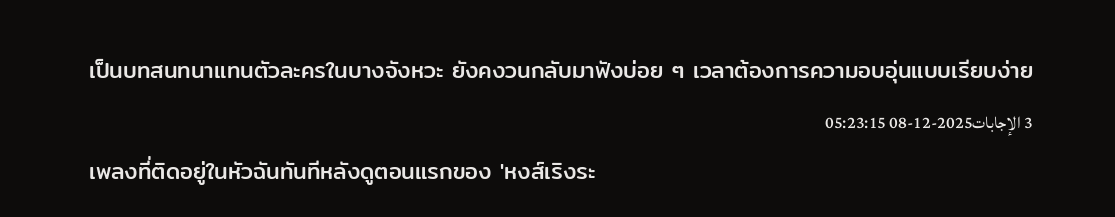เป็นบทสนทนาแทนตัวละครในบางจังหวะ ยังคงวนกลับมาฟังบ่อย ๆ เวลาต้องการความอบอุ่นแบบเรียบง่าย
3 الإجابات2025-12-08 05:23:15
เพลงที่ติดอยู่ในหัวฉันทันทีหลังดูตอนแรกของ 'หงส์เริงระ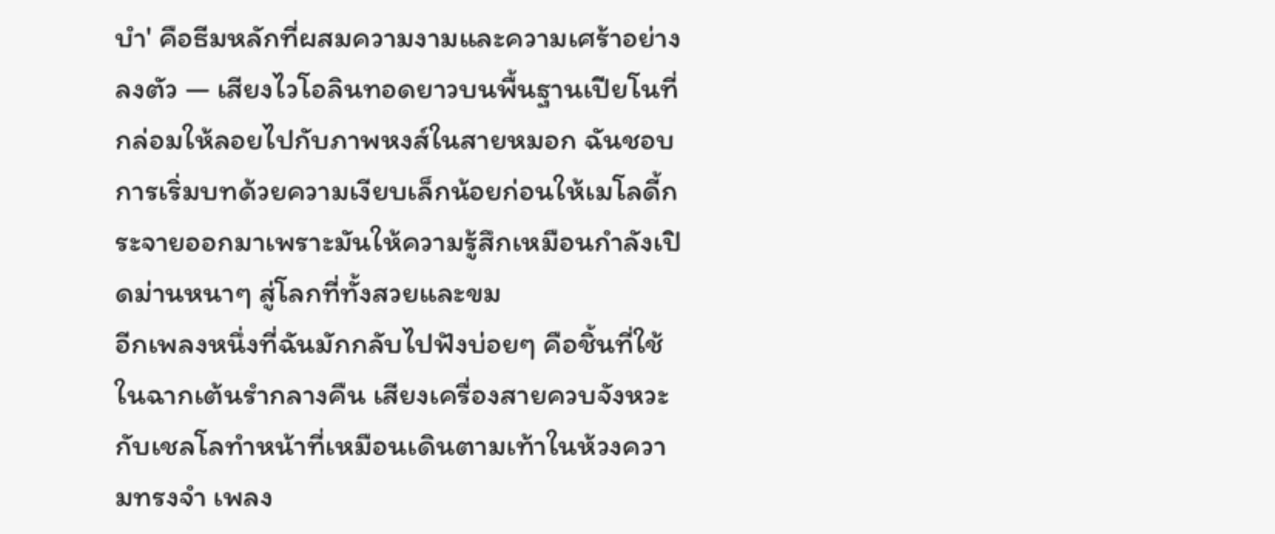บำ' คือธีมหลักที่ผสมความงามและความเศร้าอย่างลงตัว — เสียงไวโอลินทอดยาวบนพื้นฐานเปียโนที่กล่อมให้ลอยไปกับภาพหงส์ในสายหมอก ฉันชอบการเริ่มบทด้วยความเงียบเล็กน้อยก่อนให้เมโลดี้กระจายออกมาเพราะมันให้ความรู้สึกเหมือนกำลังเปิดม่านหนาๆ สู่โลกที่ทั้งสวยและขม
อีกเพลงหนึ่งที่ฉันมักกลับไปฟังบ่อยๆ คือชิ้นที่ใช้ในฉากเต้นรำกลางคืน เสียงเครื่องสายควบจังหวะกับเชลโลทำหน้าที่เหมือนเดินตามเท้าในห้วงความทรงจำ เพลง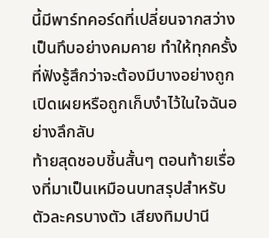นี้มีพาร์ทคอร์ดที่เปลี่ยนจากสว่างเป็นทึบอย่างคมคาย ทำให้ทุกครั้งที่ฟังรู้สึกว่าจะต้องมีบางอย่างถูกเปิดเผยหรือถูกเก็บงำไว้ในใจฉันอย่างลึกลับ
ท้ายสุดชอบชิ้นสั้นๆ ตอนท้ายเรื่องที่มาเป็นเหมือนบทสรุปสำหรับตัวละครบางตัว เสียงทิมปานี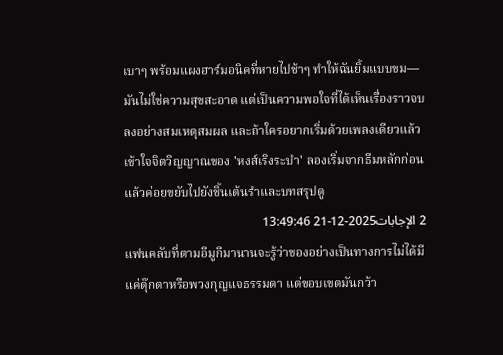เบาๆ พร้อมแผงฮาร์มอนิคที่หายไปช้าๆ ทำให้ฉันยิ้มแบบขม—มันไม่ใช่ความสุขสะอาด แต่เป็นความพอใจที่ได้เห็นเรื่องราวจบลงอย่างสมเหตุสมผล และถ้าใครอยากเริ่มด้วยเพลงเดียวแล้วเข้าใจจิตวิญญาณของ 'หงส์เริงระบำ' ลองเริ่มจากธีมหลักก่อน แล้วค่อยขยับไปยังชิ้นเต้นรำและบทสรุปดู
2 الإجابات2025-12-21 13:49:46
แฟนคลับที่ตามอีมูกีมานานจะรู้ว่าของอย่างเป็นทางการไม่ได้มีแค่ตุ๊กตาหรือพวงกุญแจธรรมดา แต่ขอบเขตมันกว้า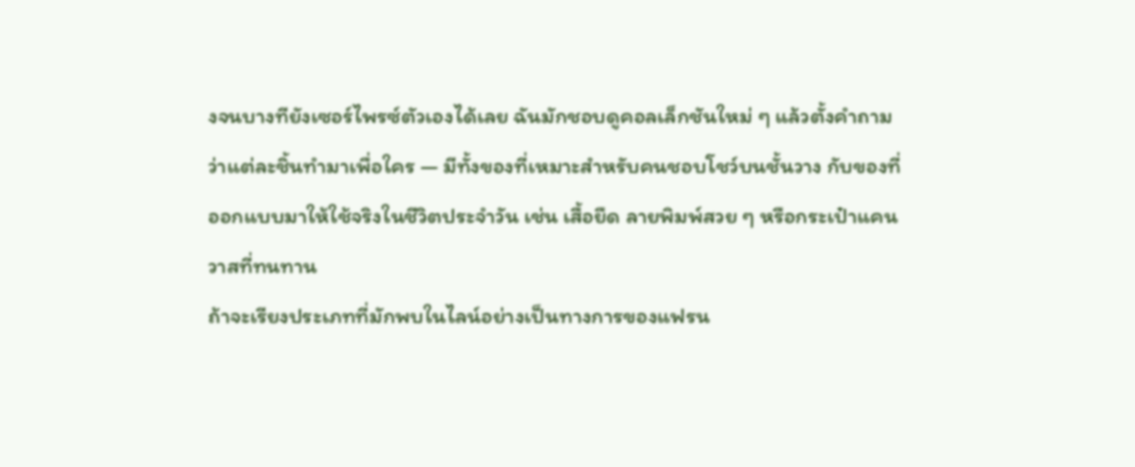งจนบางทียังเซอร์ไพรซ์ตัวเองได้เลย ฉันมักชอบดูคอลเล็กชันใหม่ ๆ แล้วตั้งคำถามว่าแต่ละชิ้นทำมาเพื่อใคร — มีทั้งของที่เหมาะสำหรับคนชอบโชว์บนชั้นวาง กับของที่ออกแบบมาให้ใช้จริงในชีวิตประจำวัน เช่น เสื้อยืด ลายพิมพ์สวย ๆ หรือกระเป๋าแคนวาสที่ทนทาน
ถ้าจะเรียงประเภทที่มักพบในไลน์อย่างเป็นทางการของแฟรน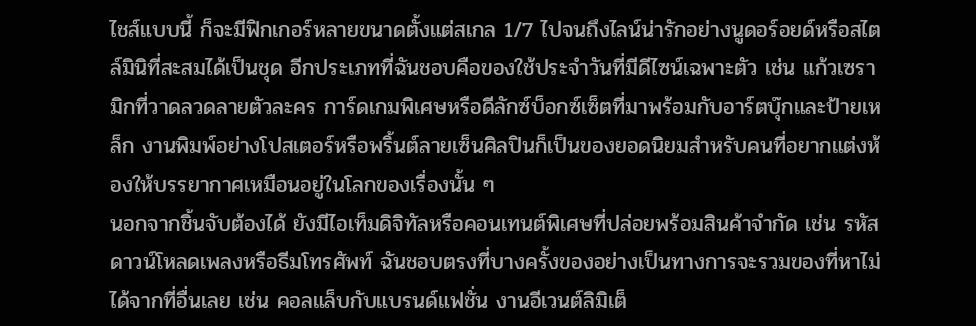ไชส์แบบนี้ ก็จะมีฟิกเกอร์หลายขนาดตั้งแต่สเกล 1/7 ไปจนถึงไลน์น่ารักอย่างนูดอร์อยด์หรือสไตล์มินิที่สะสมได้เป็นชุด อีกประเภทที่ฉันชอบคือของใช้ประจำวันที่มีดีไซน์เฉพาะตัว เช่น แก้วเซรามิกที่วาดลวดลายตัวละคร การ์ดเกมพิเศษหรือดีลักซ์บ็อกซ์เซ็ตที่มาพร้อมกับอาร์ตบุ๊กและป้ายเหล็ก งานพิมพ์อย่างโปสเตอร์หรือพริ้นต์ลายเซ็นศิลปินก็เป็นของยอดนิยมสำหรับคนที่อยากแต่งห้องให้บรรยากาศเหมือนอยู่ในโลกของเรื่องนั้น ๆ
นอกจากชิ้นจับต้องได้ ยังมีไอเท็มดิจิทัลหรือคอนเทนต์พิเศษที่ปล่อยพร้อมสินค้าจำกัด เช่น รหัสดาวน์โหลดเพลงหรือธีมโทรศัพท์ ฉันชอบตรงที่บางครั้งของอย่างเป็นทางการจะรวมของที่หาไม่ได้จากที่อื่นเลย เช่น คอลแล็บกับแบรนด์แฟชั่น งานอีเวนต์ลิมิเต็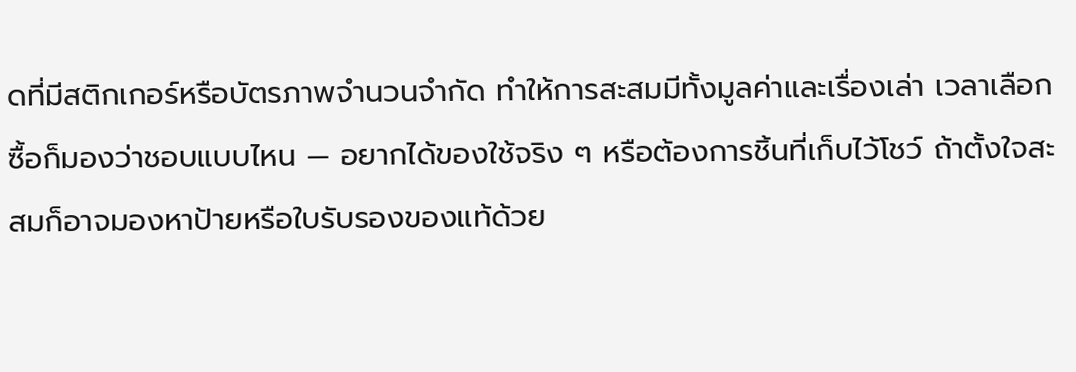ดที่มีสติกเกอร์หรือบัตรภาพจำนวนจำกัด ทำให้การสะสมมีทั้งมูลค่าและเรื่องเล่า เวลาเลือกซื้อก็มองว่าชอบแบบไหน — อยากได้ของใช้จริง ๆ หรือต้องการชิ้นที่เก็บไว้โชว์ ถ้าตั้งใจสะสมก็อาจมองหาป้ายหรือใบรับรองของแท้ด้วย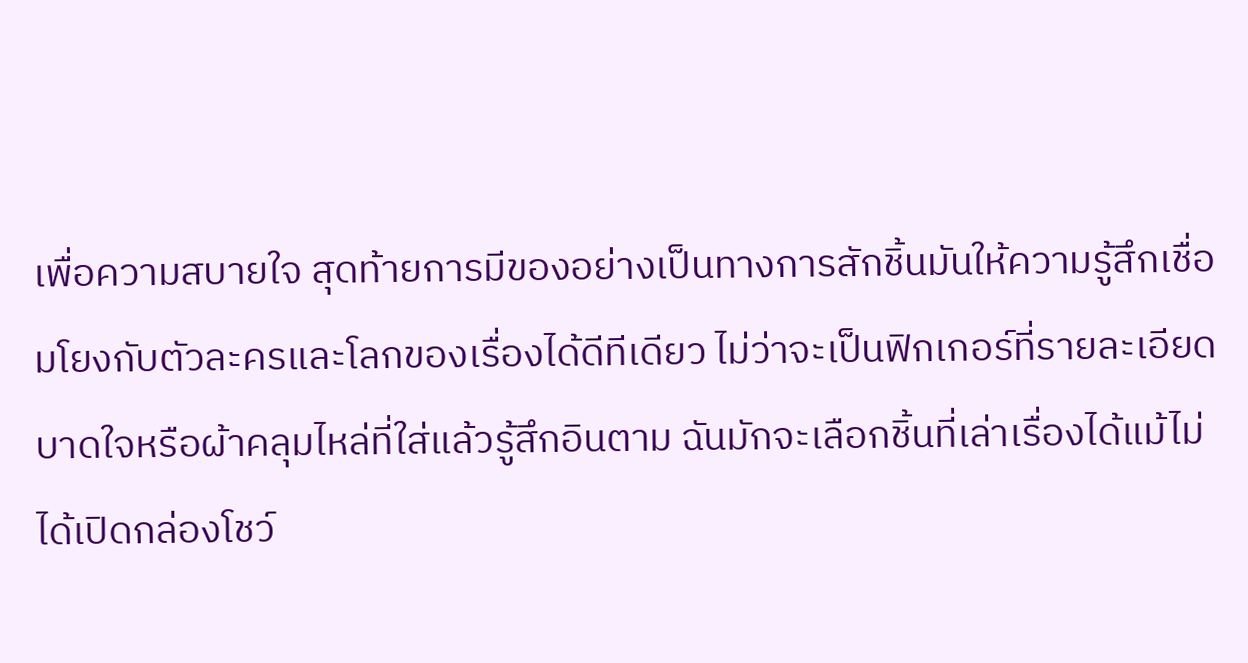เพื่อความสบายใจ สุดท้ายการมีของอย่างเป็นทางการสักชิ้นมันให้ความรู้สึกเชื่อมโยงกับตัวละครและโลกของเรื่องได้ดีทีเดียว ไม่ว่าจะเป็นฟิกเกอร์ที่รายละเอียดบาดใจหรือผ้าคลุมไหล่ที่ใส่แล้วรู้สึกอินตาม ฉันมักจะเลือกชิ้นที่เล่าเรื่องได้แม้ไม่ได้เปิดกล่องโชว์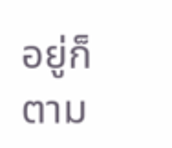อยู่ก็ตาม